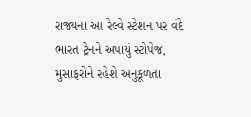રાજ્યના આ રેલ્વે સ્ટેશન પર વંદે ભારત ટ્રેનને અપાયું સ્ટોપેજ, મુસાફરોને રહેશે અનુકૂળતા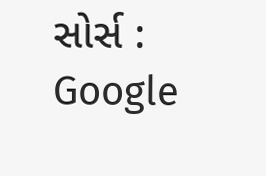સોર્સ : Google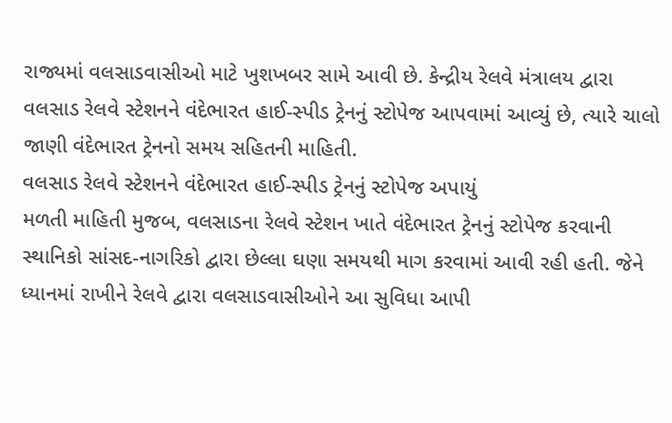રાજ્યમાં વલસાડવાસીઓ માટે ખુશખબર સામે આવી છે. કેન્દ્રીય રેલવે મંત્રાલય દ્વારા વલસાડ રેલવે સ્ટેશનને વંદેભારત હાઈ-સ્પીડ ટ્રેનનું સ્ટોપેજ આપવામાં આવ્યું છે, ત્યારે ચાલો જાણી વંદેભારત ટ્રેનનો સમય સહિતની માહિતી.
વલસાડ રેલવે સ્ટેશનને વંદેભારત હાઈ-સ્પીડ ટ્રેનનું સ્ટોપેજ અપાયું
મળતી માહિતી મુજબ, વલસાડના રેલવે સ્ટેશન ખાતે વંદેભારત ટ્રેનનું સ્ટોપેજ કરવાની સ્થાનિકો સાંસદ-નાગરિકો દ્વારા છેલ્લા ઘણા સમયથી માગ કરવામાં આવી રહી હતી. જેને ધ્યાનમાં રાખીને રેલવે દ્વારા વલસાડવાસીઓને આ સુવિધા આપી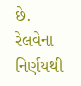છે. રેલવેના નિર્ણયથી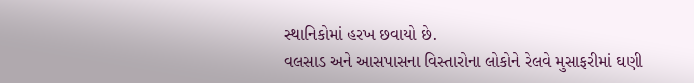સ્થાનિકોમાં હરખ છવાયો છે.
વલસાડ અને આસપાસના વિસ્તારોના લોકોને રેલવે મુસાફરીમાં ઘણી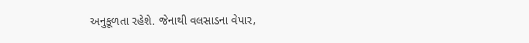અનુકૂળતા રહેશે. જેનાથી વલસાડના વેપાર,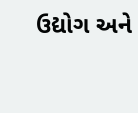ઉદ્યોગ અને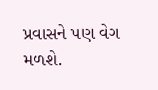પ્રવાસને પણ વેગ મળશે.